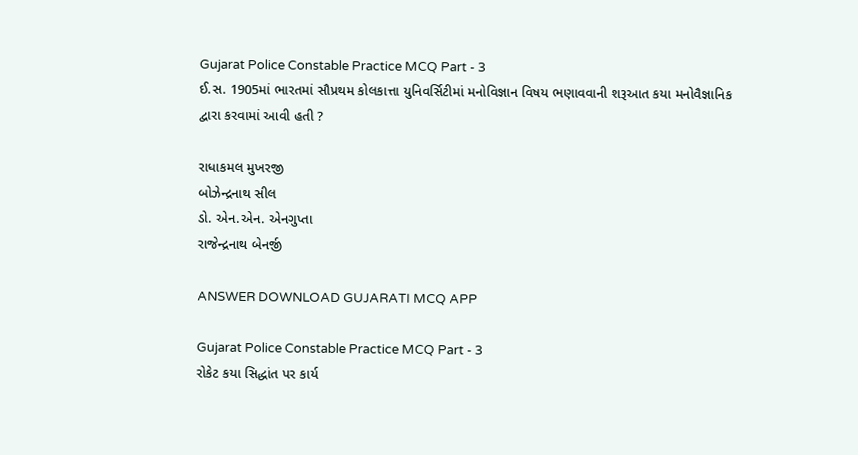Gujarat Police Constable Practice MCQ Part - 3
ઈ.સ. 1905માં ભારતમાં સૌપ્રથમ કોલકાત્તા યુનિવર્સિટીમાં મનોવિજ્ઞાન વિષય ભણાવવાની શરૂઆત કયા મનોવૈજ્ઞાનિક દ્વારા કરવામાં આવી હતી ?

રાધાકમલ મુખરજી
બોઝેન્દ્રનાથ સીલ
ડો. એન.એન. એનગુપ્તા
રાજેન્દ્રનાથ બેનર્જી

ANSWER DOWNLOAD GUJARATI MCQ APP

Gujarat Police Constable Practice MCQ Part - 3
રોકેટ કયા સિદ્ધાંત પર કાર્ય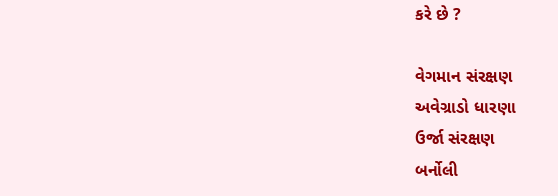કરે છે ?

વેગમાન સંરક્ષણ
અવેગ્રાડો ધારણા
ઉર્જા સંરક્ષણ
બર્નોલી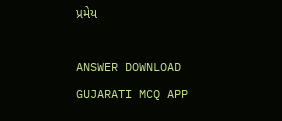પ્રમેય

ANSWER DOWNLOAD GUJARATI MCQ APP